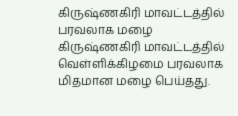கிருஷ்ணகிரி மாவட்டத்தில் பரவலாக மழை
கிருஷ்ணகிரி மாவட்டத்தில் வெள்ளிக்கிழமை பரவலாக மிதமான மழை பெய்தது.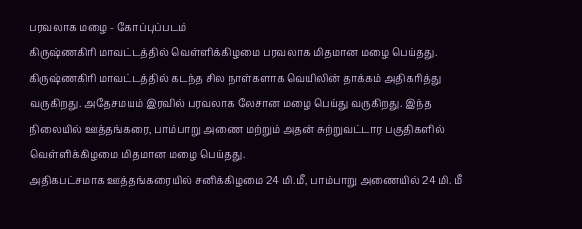பரவலாக மழை - கோப்புப்படம்
கிருஷ்ணகிரி மாவட்டத்தில் வெள்ளிக்கிழமை பரவலாக மிதமான மழை பெய்தது.
கிருஷ்ணகிரி மாவட்டத்தில் கடந்த சில நாள்களாக வெயிலின் தாக்கம் அதிகரித்து வருகிறது. அதேசமயம் இரவில் பரவலாக லேசான மழை பெய்து வருகிறது. இந்த நிலையில் ஊத்தங்கரை, பாம்பாறு அணை மற்றும் அதன் சுற்றுவட்டார பகுதிகளில் வெள்ளிக்கிழமை மிதமான மழை பெய்தது.
அதிகபட்சமாக ஊத்தங்கரையில் சனிக்கிழமை 24 மி.மீ, பாம்பாறு அணையில் 24 மி. மீ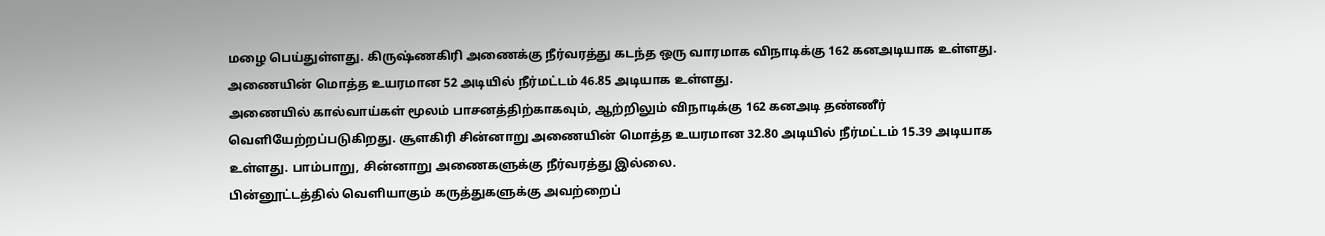மழை பெய்துள்ளது. கிருஷ்ணகிரி அணைக்கு நீர்வரத்து கடந்த ஒரு வாரமாக விநாடிக்கு 162 கனஅடியாக உள்ளது. அணையின் மொத்த உயரமான 52 அடியில் நீர்மட்டம் 46.85 அடியாக உள்ளது.
அணையில் கால்வாய்கள் மூலம் பாசனத்திற்காகவும், ஆற்றிலும் விநாடிக்கு 162 கனஅடி தண்ணீர் வெளியேற்றப்படுகிறது. சூளகிரி சின்னாறு அணையின் மொத்த உயரமான 32.80 அடியில் நீர்மட்டம் 15.39 அடியாக உள்ளது. பாம்பாறு, சின்னாறு அணைகளுக்கு நீர்வரத்து இல்லை.
பின்னூட்டத்தில் வெளியாகும் கருத்துகளுக்கு அவற்றைப்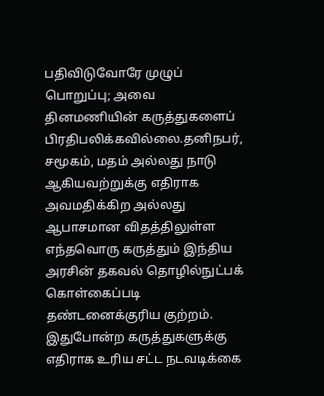பதிவிடுவோரே முழுப் பொறுப்பு; அவை தினமணியின் கருத்துகளைப் பிரதிபலிக்கவில்லை.தனிநபர், சமூகம், மதம் அல்லது நாடு ஆகியவற்றுக்கு எதிராக அவமதிக்கிற அல்லது ஆபாசமான விதத்திலுள்ள எந்தவொரு கருத்தும் இந்திய அரசின் தகவல் தொழில்நுட்பக் கொள்கைப்படி தண்டனைக்குரிய குற்றம். இதுபோன்ற கருத்துகளுக்கு எதிராக உரிய சட்ட நடவடிக்கை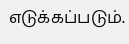எடுக்கப்படும்.